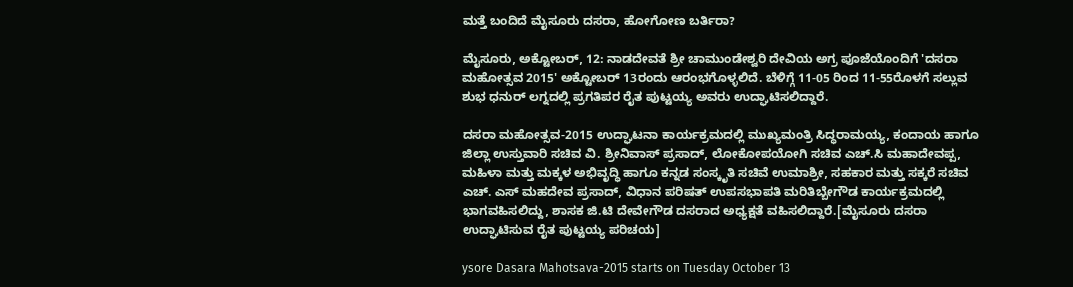ಮತ್ತೆ ಬಂದಿದೆ ಮೈಸೂರು ದಸರಾ, ಹೋಗೋಣ ಬರ್ತಿರಾ?

ಮೈಸೂರು, ಅಕ್ಟೋಬರ್, 12: ನಾಡದೇವತೆ ಶ್ರೀ ಚಾಮುಂಡೇಶ್ವರಿ ದೇವಿಯ ಅಗ್ರ ಪೂಜೆಯೊಂದಿಗೆ 'ದಸರಾ ಮಹೋತ್ಸವ 2015' ಅಕ್ಟೋಬರ್ 13ರಂದು ಆರಂಭಗೊಳ್ಳಲಿದೆ. ಬೆಳಿಗ್ಗೆ 11-05 ರಿಂದ 11-55ರೊಳಗೆ ಸಲ್ಲುವ ಶುಭ ಧನುರ್ ಲಗ್ನದಲ್ಲಿ ಪ್ರಗತಿಪರ ರೈತ ಪುಟ್ಟಯ್ಯ ಅವರು ಉದ್ಘಾಟಿಸಲಿದ್ದಾರೆ.

ದಸರಾ ಮಹೋತ್ಸವ-2015 ಉದ್ಘಾಟನಾ ಕಾರ್ಯಕ್ರಮದಲ್ಲಿ ಮುಖ್ಯಮಂತ್ರಿ ಸಿದ್ಧರಾಮಯ್ಯ, ಕಂದಾಯ ಹಾಗೂ ಜಿಲ್ಲಾ ಉಸ್ತುವಾರಿ ಸಚಿವ ವಿ. ಶ್ರೀನಿವಾಸ್ ಪ್ರಸಾದ್, ಲೋಕೋಪಯೋಗಿ ಸಚಿವ ಎಚ್.ಸಿ ಮಹಾದೇವಪ್ಪ, ಮಹಿಳಾ ಮತ್ತು ಮಕ್ಕಳ ಅಭಿವೃದ್ಧಿ ಹಾಗೂ ಕನ್ನಡ ಸಂಸ್ಕೃತಿ ಸಚಿವೆ ಉಮಾಶ್ರೀ, ಸಹಕಾರ ಮತ್ತು ಸಕ್ಕರೆ ಸಚಿವ ಎಚ್. ಎಸ್ ಮಹದೇವ ಪ್ರಸಾದ್, ವಿಧಾನ ಪರಿಷತ್ ಉಪಸಭಾಪತಿ ಮರಿತಿಬ್ಬೇಗೌಡ ಕಾರ್ಯಕ್ರಮದಲ್ಲಿ ಭಾಗವಹಿಸಲಿದ್ದು, ಶಾಸಕ ಜಿ.ಟಿ ದೇವೇಗೌಡ ದಸರಾದ ಅಧ್ಯಕ್ಷತೆ ವಹಿಸಲಿದ್ದಾರೆ.[ಮೈಸೂರು ದಸರಾ ಉದ್ಘಾಟಿಸುವ ರೈತ ಪುಟ್ಟಯ್ಯ ಪರಿಚಯ]

ysore Dasara Mahotsava-2015 starts on Tuesday October 13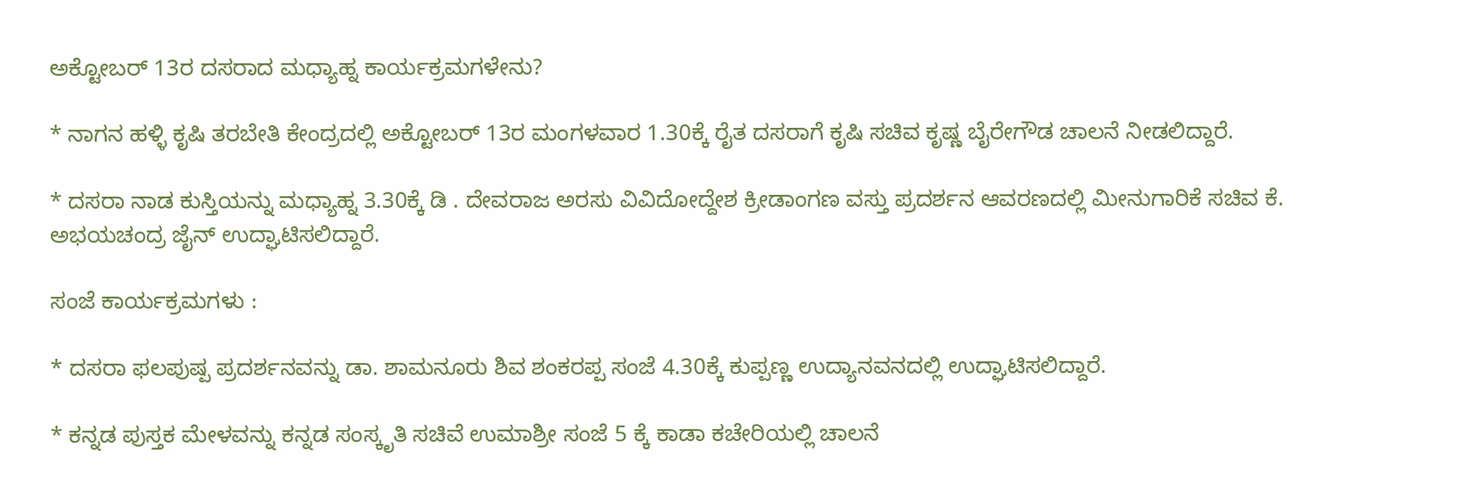ಅಕ್ಟೋಬರ್ 13ರ ದಸರಾದ ಮಧ್ಯಾಹ್ನ ಕಾರ್ಯಕ್ರಮಗಳೇನು?

* ನಾಗನ ಹಳ್ಳಿ ಕೃಷಿ ತರಬೇತಿ ಕೇಂದ್ರದಲ್ಲಿ ಅಕ್ಟೋಬರ್ 13ರ ಮಂಗಳವಾರ 1.30ಕ್ಕೆ ರೈತ ದಸರಾಗೆ ಕೃಷಿ ಸಚಿವ ಕೃಷ್ಣ ಬೈರೇಗೌಡ ಚಾಲನೆ ನೀಡಲಿದ್ದಾರೆ.

* ದಸರಾ ನಾಡ ಕುಸ್ತಿಯನ್ನು ಮಧ್ಯಾಹ್ನ 3.30ಕ್ಕೆ ಡಿ . ದೇವರಾಜ ಅರಸು ವಿವಿದೋದ್ದೇಶ ಕ್ರೀಡಾಂಗಣ ವಸ್ತು ಪ್ರದರ್ಶನ ಆವರಣದಲ್ಲಿ ಮೀನುಗಾರಿಕೆ ಸಚಿವ ಕೆ. ಅಭಯಚಂದ್ರ ಜೈನ್ ಉದ್ಘಾಟಿಸಲಿದ್ದಾರೆ.

ಸಂಜೆ ಕಾರ್ಯಕ್ರಮಗಳು :

* ದಸರಾ ಫಲಪುಷ್ಪ ಪ್ರದರ್ಶನವನ್ನು ಡಾ. ಶಾಮನೂರು ಶಿವ ಶಂಕರಪ್ಪ ಸಂಜೆ 4.30ಕ್ಕೆ ಕುಪ್ಪಣ್ಣ ಉದ್ಯಾನವನದಲ್ಲಿ ಉದ್ಘಾಟಿಸಲಿದ್ದಾರೆ.

* ಕನ್ನಡ ಪುಸ್ತಕ ಮೇಳವನ್ನು ಕನ್ನಡ ಸಂಸ್ಕೃತಿ ಸಚಿವೆ ಉಮಾಶ್ರೀ ಸಂಜೆ 5 ಕ್ಕೆ ಕಾಡಾ ಕಚೇರಿಯಲ್ಲಿ ಚಾಲನೆ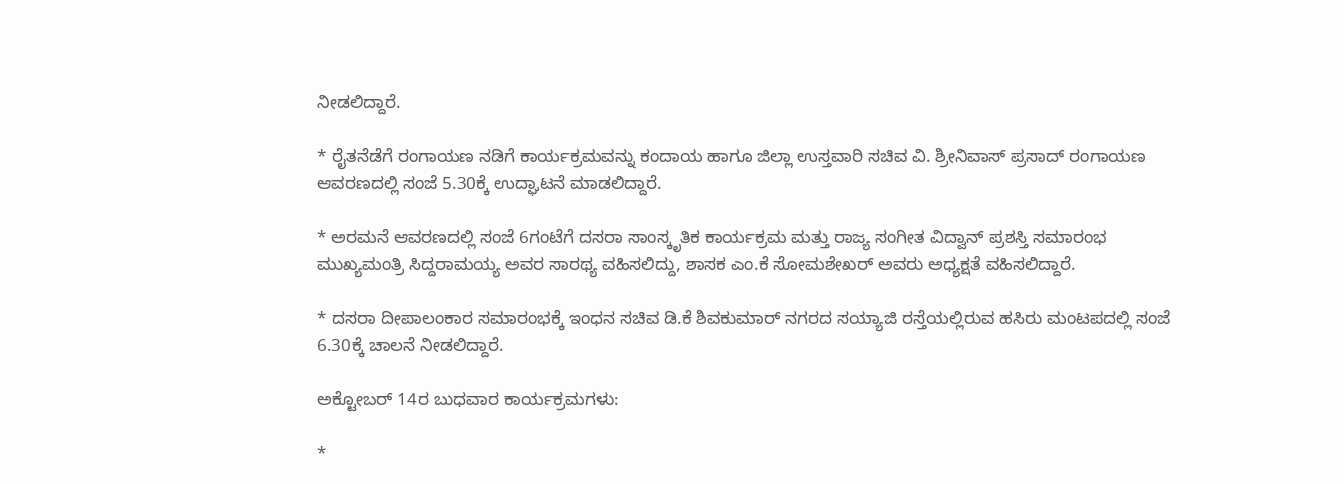ನೀಡಲಿದ್ದಾರೆ.

* ರೈತನೆಡೆಗೆ ರಂಗಾಯಣ ನಡಿಗೆ ಕಾರ್ಯಕ್ರಮವನ್ನು ಕಂದಾಯ ಹಾಗೂ ಜಿಲ್ಲಾ ಉಸ್ತವಾರಿ ಸಚಿವ ವಿ. ಶ್ರೀನಿವಾಸ್ ಪ್ರಸಾದ್ ರಂಗಾಯಣ ಆವರಣದಲ್ಲಿ ಸಂಜೆ 5.30ಕ್ಕೆ ಉದ್ಘಾಟನೆ ಮಾಡಲಿದ್ದಾರೆ.

* ಅರಮನೆ ಆವರಣದಲ್ಲಿ ಸಂಜೆ 6ಗಂಟೆಗೆ ದಸರಾ ಸಾಂಸ್ಕೃತಿಕ ಕಾರ್ಯಕ್ರಮ ಮತ್ತು ರಾಜ್ಯ ಸಂಗೀತ ವಿದ್ವಾನ್ ಪ್ರಶಸ್ತಿ ಸಮಾರಂಭ ಮುಖ್ಯಮಂತ್ರಿ ಸಿದ್ದರಾಮಯ್ಯ ಅವರ ಸಾರಥ್ಯ ವಹಿಸಲಿದ್ದು, ಶಾಸಕ ಎಂ.ಕೆ ಸೋಮಶೇಖರ್ ಅವರು ಅಧ್ಯಕ್ಷತೆ ವಹಿಸಲಿದ್ದಾರೆ.

* ದಸರಾ ದೀಪಾಲಂಕಾರ ಸಮಾರಂಭಕ್ಕೆ ಇಂಧನ ಸಚಿವ ಡಿ.ಕೆ ಶಿವಕುಮಾರ್ ನಗರದ ಸಯ್ಯಾಜಿ ರಸ್ತೆಯಲ್ಲಿರುವ ಹಸಿರು ಮಂಟಪದಲ್ಲಿ ಸಂಜೆ 6.30ಕ್ಕೆ ಚಾಲನೆ ನೀಡಲಿದ್ದಾರೆ.

ಅಕ್ಟೋಬರ್ 14ರ ಬುಧವಾರ ಕಾರ್ಯಕ್ರಮಗಳು:

*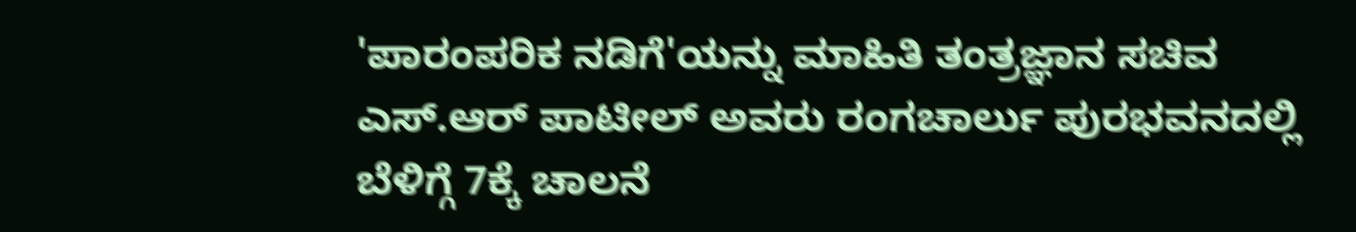'ಪಾರಂಪರಿಕ ನಡಿಗೆ'ಯನ್ನು ಮಾಹಿತಿ ತಂತ್ರಜ್ಞಾನ ಸಚಿವ ಎಸ್.ಆರ್ ಪಾಟೀಲ್ ಅವರು ರಂಗಚಾರ್ಲು ಪುರಭವನದಲ್ಲಿ ಬೆಳಿಗ್ಗೆ 7ಕ್ಕೆ ಚಾಲನೆ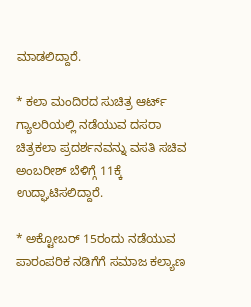ಮಾಡಲಿದ್ದಾರೆ.

* ಕಲಾ ಮಂದಿರದ ಸುಚಿತ್ರ ಆರ್ಟ್ ಗ್ಯಾಲರಿಯಲ್ಲಿ ನಡೆಯುವ ದಸರಾ ಚಿತ್ರಕಲಾ ಪ್ರದರ್ಶನವನ್ನು ವಸತಿ ಸಚಿವ ಅಂಬರೀಶ್ ಬೆಳಿಗ್ಗೆ 11ಕ್ಕೆ ಉದ್ಘಾಟಿಸಲಿದ್ದಾರೆ.

* ಅಕ್ಟೋಬರ್ 15ರಂದು ನಡೆಯುವ ಪಾರಂಪರಿಕ ನಡಿಗೆಗೆ ಸಮಾಜ ಕಲ್ಯಾಣ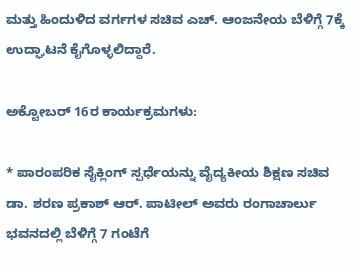ಮತ್ತು ಹಿಂದುಳಿದ ವರ್ಗಗಳ ಸಚಿವ ಎಚ್. ಆಂಜನೇಯ ಬೆಳಿಗ್ಗೆ 7ಕ್ಕೆ ಉದ್ಘಾಟನೆ ಕೈಗೊಳ್ಳಲಿದ್ದಾರೆ.

ಅಕ್ಟೋಬರ್ 16ರ ಕಾರ್ಯಕ್ರಮಗಳು:

* ಪಾರಂಪರಿಕ ಸೈಕ್ಲಿಂಗ್ ಸ್ಪರ್ಧೆಯನ್ನು ವೈದ್ಯಕೀಯ ಶಿಕ್ಷಣ ಸಚಿವ ಡಾ. ಶರಣ ಪ್ರಕಾಶ್ ಆರ್. ಪಾಟೀಲ್ ಅವರು ರಂಗಾಚಾರ್ಲು ಭವನದಲ್ಲಿ ಬೆಳಿಗ್ಗೆ 7 ಗಂಟೆಗೆ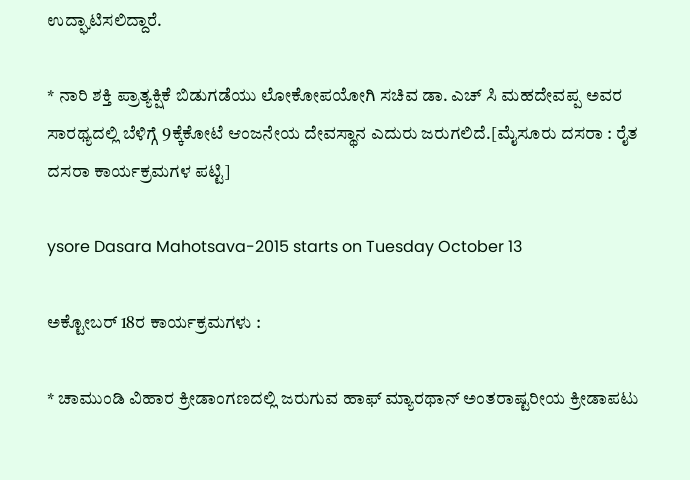ಉದ್ಘಾಟಿಸಲಿದ್ದಾರೆ.

* ನಾರಿ ಶಕ್ತಿ ಪ್ರಾತ್ಯಕ್ಷಿಕೆ ಬಿಡುಗಡೆಯು ಲೋಕೋಪಯೋಗಿ ಸಚಿವ ಡಾ. ಎಚ್ ಸಿ ಮಹದೇವಪ್ಪ ಅವರ ಸಾರಥ್ಯದಲ್ಲಿ ಬೆಳಿಗ್ಗೆ 9ಕ್ಕೆಕೋಟೆ ಆಂಜನೇಯ ದೇವಸ್ಥಾನ ಎದುರು ಜರುಗಲಿದೆ.[ಮೈಸೂರು ದಸರಾ : ರೈತ ದಸರಾ ಕಾರ್ಯಕ್ರಮಗಳ ಪಟ್ಟಿ]

ysore Dasara Mahotsava-2015 starts on Tuesday October 13

ಅಕ್ಟೋಬರ್ 18ರ ಕಾರ್ಯಕ್ರಮಗಳು :

* ಚಾಮುಂಡಿ ವಿಹಾರ ಕ್ರೀಡಾಂಗಣದಲ್ಲಿ ಜರುಗುವ ಹಾಫ್ ಮ್ಯಾರಥಾನ್ ಅಂತರಾಷ್ಟರೀಯ ಕ್ರೀಡಾಪಟು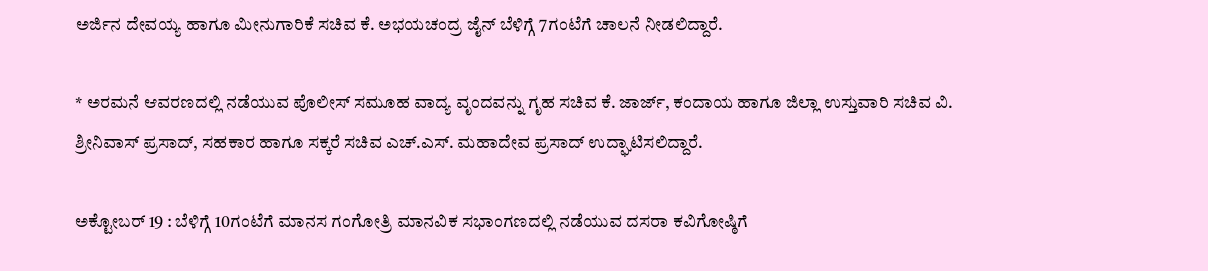ಅರ್ಜಿನ ದೇವಯ್ಯ ಹಾಗೂ ಮೀನುಗಾರಿಕೆ ಸಚಿವ ಕೆ. ಅಭಯಚಂದ್ರ ಜೈನ್ ಬೆಳಿಗ್ಗೆ 7ಗಂಟೆಗೆ ಚಾಲನೆ ನೀಡಲಿದ್ದಾರೆ.

* ಅರಮನೆ ಆವರಣದಲ್ಲಿ ನಡೆಯುವ ಪೊಲೀಸ್ ಸಮೂಹ ವಾದ್ಯ ವೃಂದವನ್ನು ಗೃಹ ಸಚಿವ ಕೆ. ಜಾರ್ಜ್, ಕಂದಾಯ ಹಾಗೂ ಜಿಲ್ಲಾ ಉಸ್ತುವಾರಿ ಸಚಿವ ವಿ. ಶ್ರೀನಿವಾಸ್ ಪ್ರಸಾದ್, ಸಹಕಾರ ಹಾಗೂ ಸಕ್ಕರೆ ಸಚಿವ ಎಚ್.ಎಸ್. ಮಹಾದೇವ ಪ್ರಸಾದ್ ಉದ್ಘಾಟಿಸಲಿದ್ದಾರೆ.

ಅಕ್ಟೋಬರ್ 19 : ಬೆಳಿಗ್ಗೆ 10ಗಂಟೆಗೆ ಮಾನಸ ಗಂಗೋತ್ರಿ ಮಾನವಿಕ ಸಭಾಂಗಣದಲ್ಲಿ ನಡೆಯುವ ದಸರಾ ಕವಿಗೋಷ್ಠಿಗೆ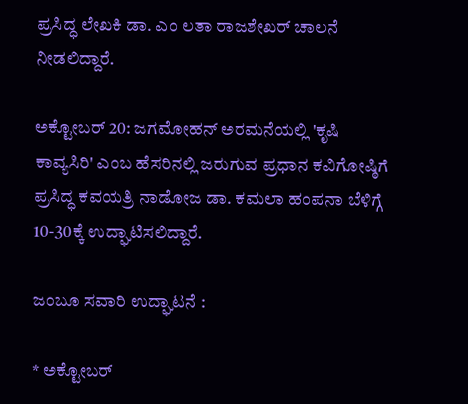ಪ್ರಸಿದ್ಧ ಲೇಖಕಿ ಡಾ. ಎಂ ಲತಾ ರಾಜಶೇಖರ್ ಚಾಲನೆ ನೀಡಲಿದ್ದಾರೆ.

ಅಕ್ಟೋಬರ್ 20: ಜಗಮೋಹನ್ ಅರಮನೆಯಲ್ಲಿ 'ಕೃಷಿ ಕಾವ್ಯಸಿರಿ' ಎಂಬ ಹೆಸರಿನಲ್ಲಿ ಜರುಗುವ ಪ್ರಧಾನ ಕವಿಗೋಷ್ಠಿಗೆ ಪ್ರಸಿದ್ಧ ಕವಯತ್ರಿ ನಾಡೋಜ ಡಾ. ಕಮಲಾ ಹಂಪನಾ ಬೆಳಿಗ್ಗೆ 10-30ಕ್ಕೆ ಉದ್ಘಾಟಿಸಲಿದ್ದಾರೆ.

ಜಂಬೂ ಸವಾರಿ ಉದ್ಘಾಟನೆ :

* ಅಕ್ಟೋಬರ್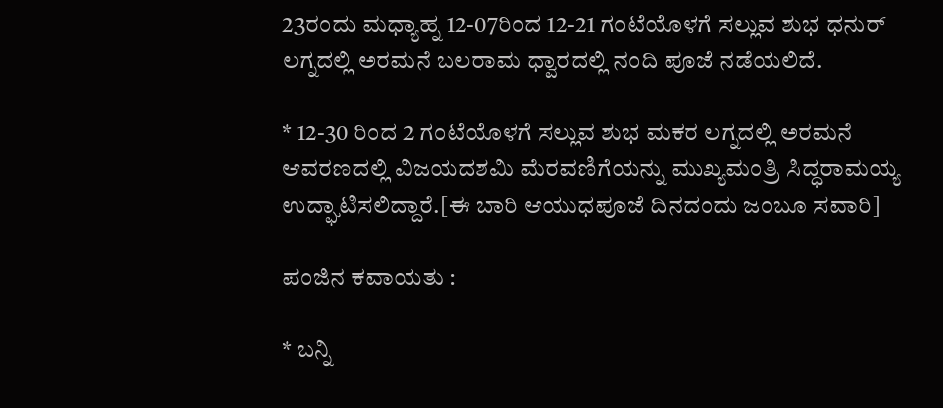23ರಂದು ಮಧ್ಯಾಹ್ನ 12-07ರಿಂದ 12-21 ಗಂಟೆಯೊಳಗೆ ಸಲ್ಲುವ ಶುಭ ಧನುರ್ ಲಗ್ನದಲ್ಲಿ ಅರಮನೆ ಬಲರಾಮ ಧ್ವಾರದಲ್ಲಿ ನಂದಿ ಪೂಜೆ ನಡೆಯಲಿದೆ.

* 12-30 ರಿಂದ 2 ಗಂಟೆಯೊಳಗೆ ಸಲ್ಲುವ ಶುಭ ಮಕರ ಲಗ್ನದಲ್ಲಿ ಅರಮನೆ ಆವರಣದಲ್ಲಿ ವಿಜಯದಶಮಿ ಮೆರವಣಿಗೆಯನ್ನು ಮುಖ್ಯಮಂತ್ರಿ ಸಿದ್ಧರಾಮಯ್ಯ ಉದ್ಘಾಟಿಸಲಿದ್ದಾರೆ.[ಈ ಬಾರಿ ಆಯುಧಪೂಜೆ ದಿನದಂದು ಜಂಬೂ ಸವಾರಿ]

ಪಂಜಿನ ಕವಾಯತು :

* ಬನ್ನಿ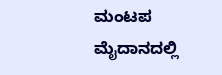ಮಂಟಪ ಮೈದಾನದಲ್ಲಿ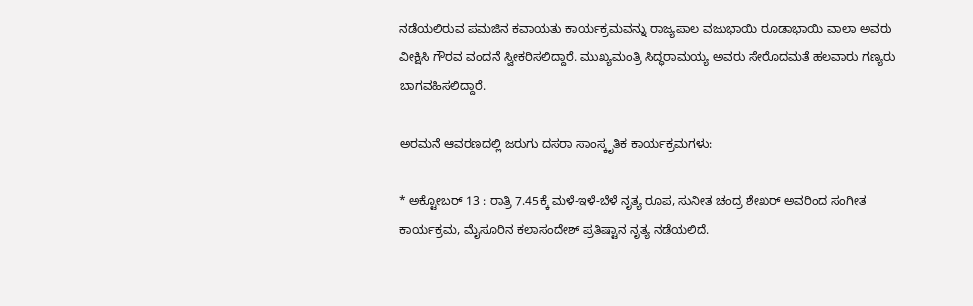ನಡೆಯಲಿರುವ ಪಮಜಿನ ಕವಾಯತು ಕಾರ್ಯಕ್ರಮವನ್ನು ರಾಜ್ಯಪಾಲ ವಜುಭಾಯಿ ರೂಡಾಭಾಯಿ ವಾಲಾ ಅವರು ವೀಕ್ಷಿಸಿ ಗೌರವ ವಂದನೆ ಸ್ವೀಕರಿಸಲಿದ್ದಾರೆ. ಮುಖ್ಯಮಂತ್ರಿ ಸಿದ್ಧರಾಮಯ್ಯ ಅವರು ಸೇರೊದಮತೆ ಹಲವಾರು ಗಣ್ಯರು ಬಾಗವಹಿಸಲಿದ್ದಾರೆ.

ಅರಮನೆ ಆವರಣದಲ್ಲಿ ಜರುಗು ದಸರಾ ಸಾಂಸ್ಕೃತಿಕ ಕಾರ್ಯಕ್ರಮಗಳು:

* ಅಕ್ಟೋಬರ್ 13 : ರಾತ್ರಿ 7.45ಕ್ಕೆ ಮಳೆ-ಇಳೆ-ಬೆಳೆ ನೃತ್ಯ ರೂಪ, ಸುನೀತ ಚಂದ್ರ ಶೇಖರ್ ಅವರಿಂದ ಸಂಗೀತ ಕಾರ್ಯಕ್ರಮ, ಮೈಸೂರಿನ ಕಲಾಸಂದೇಶ್ ಪ್ರತಿ‍ಷ್ಟಾನ ನೃತ್ಯ ನಡೆಯಲಿದೆ.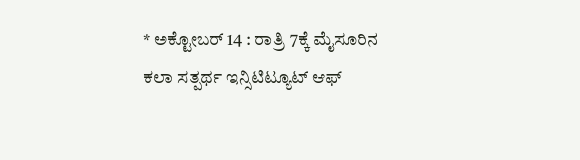* ಅಕ್ಟೋಬರ್ 14 : ರಾತ್ರಿ 7ಕ್ಕೆ ಮೈಸೂರಿನ ಕಲಾ ಸತ್ಪರ್ಥ ಇನ್ಸಿಟಿಟ್ಯೂಟ್ ಆಫ್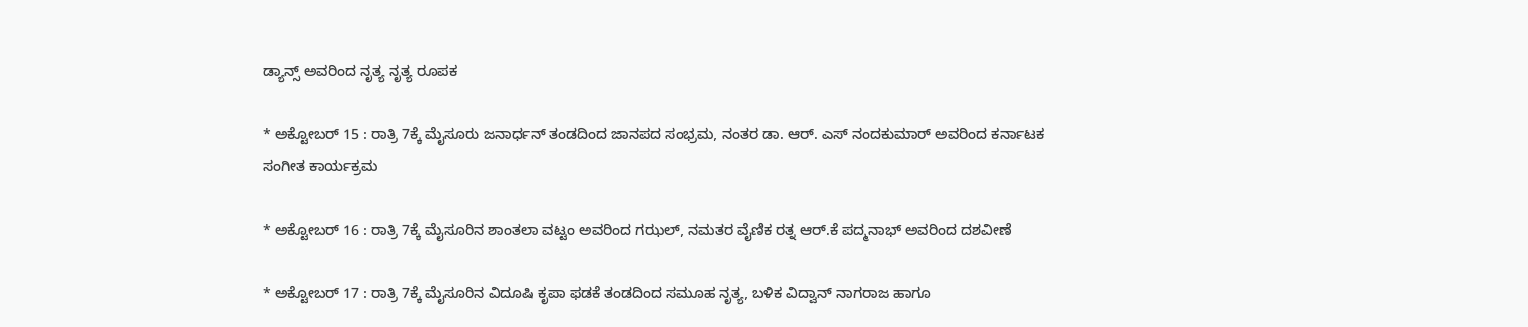ಡ್ಯಾನ್ಸ್ ಅವರಿಂದ ನೃತ್ಯ ನೃತ್ಯ ರೂಪಕ

* ಅಕ್ಟೋಬರ್ 15 : ರಾತ್ರಿ 7ಕ್ಕೆ ಮೈಸೂರು ಜನಾರ್ಧನ್ ತಂಡದಿಂದ ಜಾನಪದ ಸಂಭ್ರಮ, ನಂತರ ಡಾ. ಆರ್. ಎಸ್ ನಂದಕುಮಾರ್ ಅವರಿಂದ ಕರ್ನಾಟಕ ಸಂಗೀತ ಕಾರ್ಯಕ್ರಮ

* ಅಕ್ಟೋಬರ್ 16 : ರಾತ್ರಿ 7ಕ್ಕೆ ಮೈಸೂರಿನ ಶಾಂತಲಾ ವಟ್ಟಂ ಅವರಿಂದ ಗಝಲ್, ನಮತರ ವೈಣಿಕ ರತ್ನ ಆರ್.ಕೆ ಪದ್ಮನಾಭ್ ಅವರಿಂದ ದಶವೀಣೆ

* ಅಕ್ಟೋಬರ್ 17 : ರಾತ್ರಿ 7ಕ್ಕೆ ಮೈಸೂರಿನ ವಿದೂಷಿ ಕೃಪಾ ಫಡಕೆ ತಂಡದಿಂದ ಸಮೂಹ ನೃತ್ಯ, ಬಳಿಕ ವಿದ್ವಾನ್ ನಾಗರಾಜ ಹಾಗೂ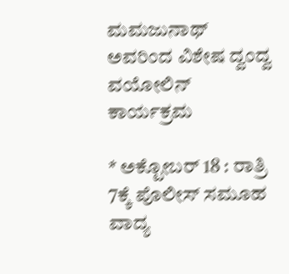ಮಮಜುನಾಥ್ ಅವರಿಂದ ವಿಶೇಷ ದ್ವಂದ್ವ ವಯೋಲಿನ್ ಕಾರ್ಯಕ್ರಮ

* ಅಕ್ಟೋಬರ್ 18 : ರಾತ್ರಿ 7ಕ್ಕೆ ಪೊಲೀಸ್ ಸಮೂಹ ವಾದ್ಯ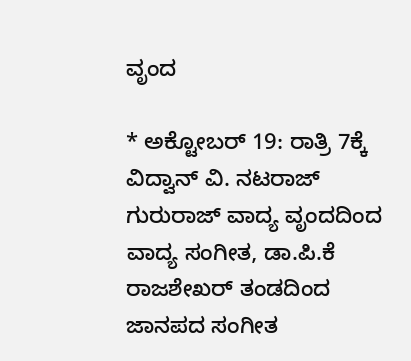ವೃಂದ

* ಅಕ್ಟೋಬರ್ 19: ರಾತ್ರಿ 7ಕ್ಕೆ ವಿದ್ವಾನ್ ವಿ. ನಟರಾಜ್ ಗುರುರಾಜ್ ವಾದ್ಯ ವೃಂದದಿಂದ ವಾದ್ಯ ಸಂಗೀತ, ಡಾ.ಪಿ.ಕೆ ರಾಜಶೇಖರ್ ತಂಡದಿಂದ ಜಾನಪದ ಸಂಗೀತ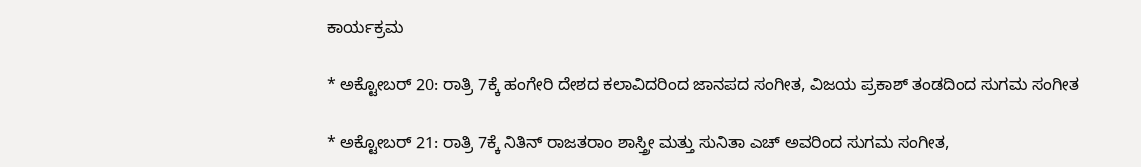ಕಾರ್ಯಕ್ರಮ

* ಅಕ್ಟೋಬರ್ 20: ರಾತ್ರಿ 7ಕ್ಕೆ ಹಂಗೇರಿ ದೇಶದ ಕಲಾವಿದರಿಂದ ಜಾನಪದ ಸಂಗೀತ, ವಿಜಯ ಪ್ರಕಾಶ್ ತಂಡದಿಂದ ಸುಗಮ ಸಂಗೀತ

* ಅಕ್ಟೋಬರ್ 21: ರಾತ್ರಿ 7ಕ್ಕೆ ನಿತಿನ್ ರಾಜತರಾಂ ಶಾಸ್ತ್ರೀ ಮತ್ತು ಸುನಿತಾ ಎಚ್ ಅವರಿಂದ ಸುಗಮ ಸಂಗೀತ,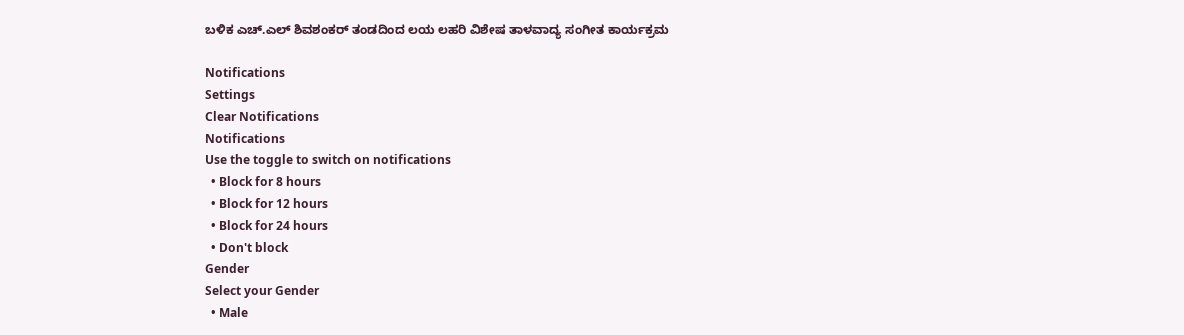ಬಳಿಕ ಎಚ್.ಎಲ್ ಶಿವಶಂಕರ್ ತಂಡದಿಂದ ಲಯ ಲಹರಿ ವಿಶೇಷ ತಾಳವಾದ್ಯ ಸಂಗೀತ ಕಾರ್ಯಕ್ರಮ

Notifications
Settings
Clear Notifications
Notifications
Use the toggle to switch on notifications
  • Block for 8 hours
  • Block for 12 hours
  • Block for 24 hours
  • Don't block
Gender
Select your Gender
  • Male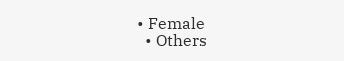• Female
  • Others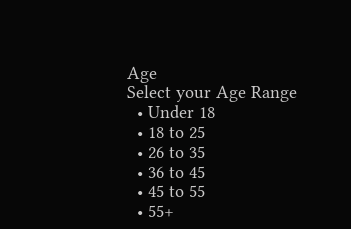Age
Select your Age Range
  • Under 18
  • 18 to 25
  • 26 to 35
  • 36 to 45
  • 45 to 55
  • 55+